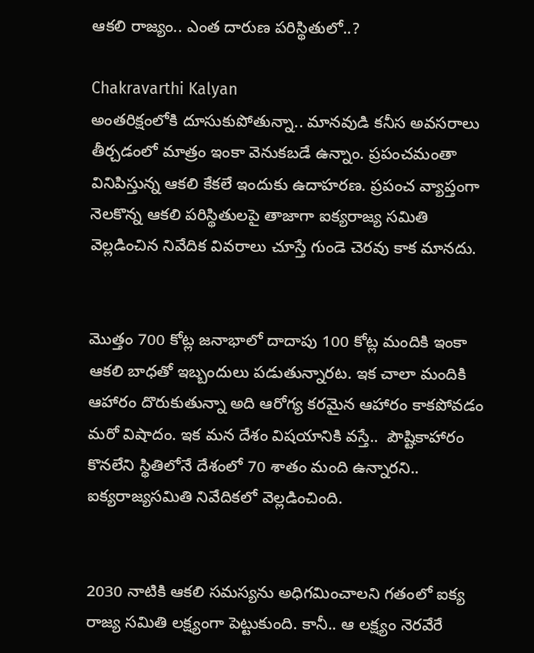ఆకలి రాజ్యం.. ఎంత దారుణ పరిస్థితులో..?

Chakravarthi Kalyan
అంతరిక్షంలోకి దూసుకుపోతున్నా.. మానవుడి కనీస అవసరాలు తీర్చడంలో మాత్రం ఇంకా వెనుకబడే ఉన్నాం. ప్రపంచమంతా వినిపిస్తున్న ఆకలి కేకలే ఇందుకు ఉదాహరణ. ప్రపంచ వ్యాప్తంగా నెలకొన్న ఆకలి పరిస్థితులపై తాజాగా ఐక్యరాజ్య సమితి వెల్లడించిన నివేదిక వివరాలు చూస్తే గుండె చెరవు కాక మానదు.


మొత్తం 700 కోట్ల జనాభాలో దాదాపు 100 కోట్ల మందికి ఇంకా ఆకలి బాధతో ఇబ్బందులు పడుతున్నారట. ఇక చాలా మందికి ఆహారం దొరుకుతున్నా అది ఆరోగ్య కరమైన ఆహారం కాకపోవడం మరో విషాదం. ఇక మన దేశం విషయానికి వస్తే..  పౌష్టికాహారం కొనలేని స్థితిలోనే దేశంలో 70 శాతం మంది ఉన్నారని.. ఐక్యరాజ్యసమితి నివేదికలో వెల్లడించింది.


2030 నాటికి ఆకలి సమస్యను అధిగమించాలని గతంలో ఐక్య రాజ్య సమితి లక్ష్యంగా పెట్టుకుంది. కానీ.. ఆ లక్ష్యం నెరవేరే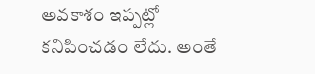అవకాశం ఇప్పట్లో కనిపించడం లేదు. అంతే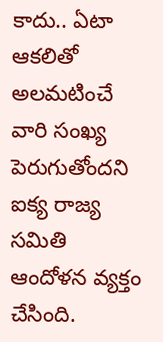కాదు.. ఏటా ఆకలితో అలమటించే వారి సంఖ్య పెరుగుతోందని ఐక్య రాజ్య సమితి ఆందోళన వ్యక్తం చేసింది.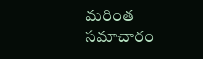మరింత సమాచారం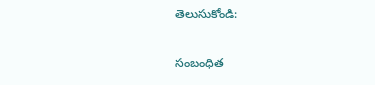తెలుసుకోండి:

సంబంధిత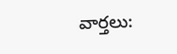వార్తలు: